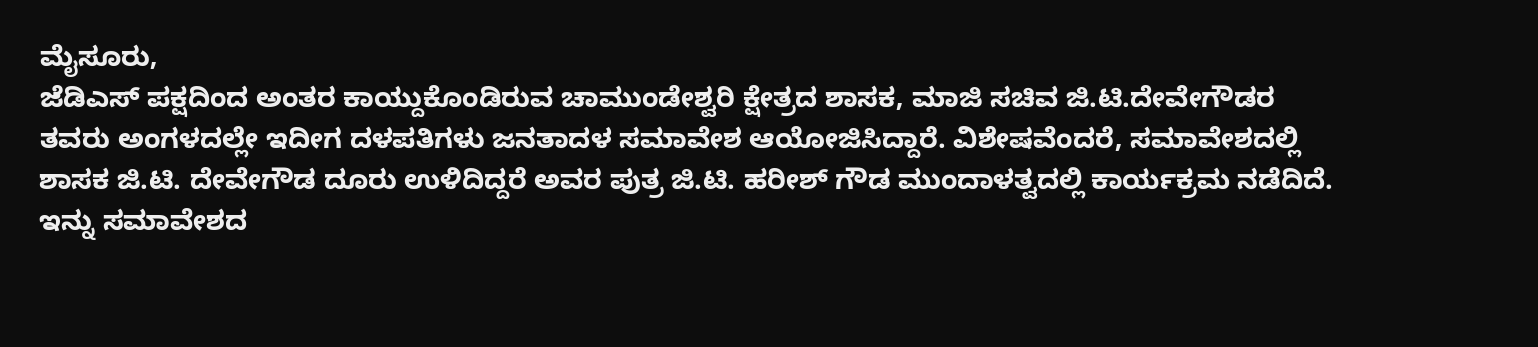ಮೈಸೂರು,
ಜೆಡಿಎಸ್ ಪಕ್ಷದಿಂದ ಅಂತರ ಕಾಯ್ದುಕೊಂಡಿರುವ ಚಾಮುಂಡೇಶ್ವರಿ ಕ್ಷೇತ್ರದ ಶಾಸಕ, ಮಾಜಿ ಸಚಿವ ಜಿ.ಟಿ.ದೇವೇಗೌಡರ ತವರು ಅಂಗಳದಲ್ಲೇ ಇದೀಗ ದಳಪತಿಗಳು ಜನತಾದಳ ಸಮಾವೇಶ ಆಯೋಜಿಸಿದ್ದಾರೆ. ವಿಶೇಷವೆಂದರೆ, ಸಮಾವೇಶದಲ್ಲಿ ಶಾಸಕ ಜಿ.ಟಿ. ದೇವೇಗೌಡ ದೂರು ಉಳಿದಿದ್ದರೆ ಅವರ ಪುತ್ರ ಜಿ.ಟಿ. ಹರೀಶ್ ಗೌಡ ಮುಂದಾಳತ್ವದಲ್ಲಿ ಕಾರ್ಯಕ್ರಮ ನಡೆದಿದೆ.
ಇನ್ನು ಸಮಾವೇಶದ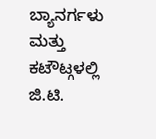ಬ್ಯಾನರ್ಗಳು ಮತ್ತು ಕಟೌಟ್ಗಳಲ್ಲಿ ಜಿ.ಟಿ.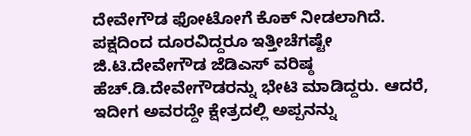ದೇವೇಗೌಡ ಫೋಟೋಗೆ ಕೊಕ್ ನೀಡಲಾಗಿದೆ. ಪಕ್ಷದಿಂದ ದೂರವಿದ್ದರೂ ಇತ್ತೀಚೆಗಷ್ಟೇ ಜಿ.ಟಿ.ದೇವೇಗೌಡ ಜೆಡಿಎಸ್ ವರಿಷ್ಠ ಹೆಚ್.ಡಿ.ದೇವೇಗೌಡರನ್ನು ಭೇಟಿ ಮಾಡಿದ್ದರು. ಆದರೆ, ಇದೀಗ ಅವರದ್ದೇ ಕ್ಷೇತ್ರದಲ್ಲಿ ಅಪ್ಪನನ್ನು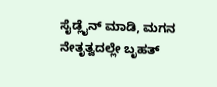ಸೈಡ್ಲೈನ್ ಮಾಡಿ, ಮಗನ ನೇತೃತ್ವದಲ್ಲೇ ಬೃಹತ್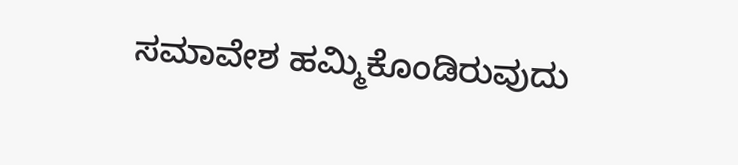ಸಮಾವೇಶ ಹಮ್ಮಿಕೊಂಡಿರುವುದು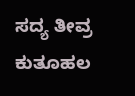ಸದ್ಯ ತೀವ್ರ ಕುತೂಹಲ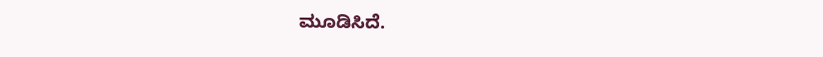ಮೂಡಿಸಿದೆ.